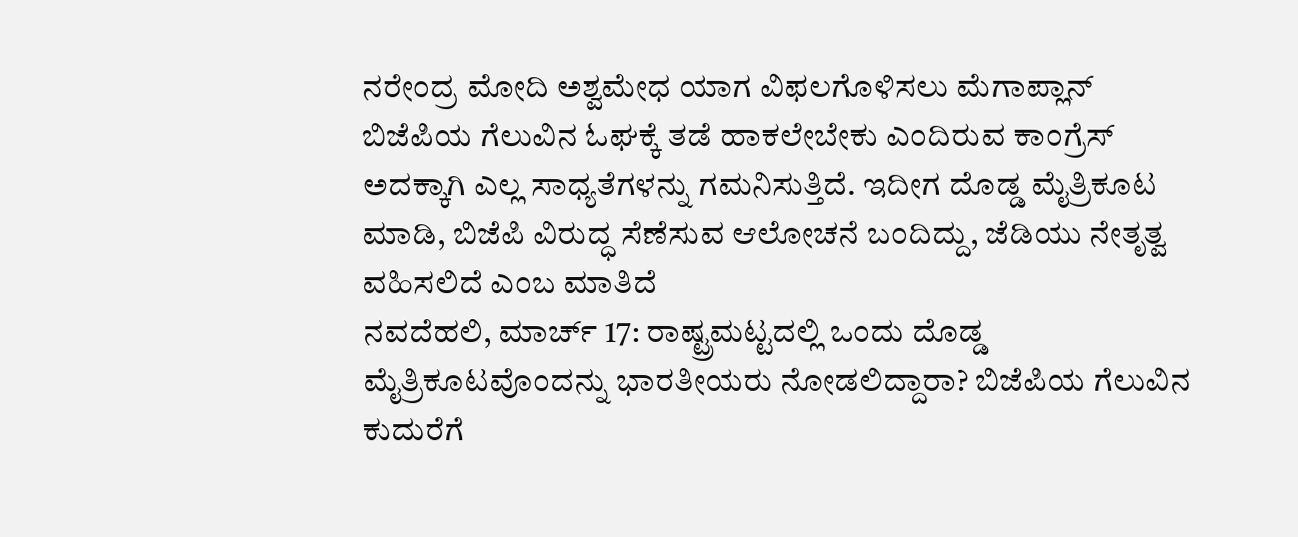ನರೇಂದ್ರ ಮೋದಿ ಅಶ್ವಮೇಧ ಯಾಗ ವಿಫಲಗೊಳಿಸಲು ಮೆಗಾಪ್ಲಾನ್
ಬಿಜೆಪಿಯ ಗೆಲುವಿನ ಓಘಕ್ಕೆ ತಡೆ ಹಾಕಲೇಬೇಕು ಎಂದಿರುವ ಕಾಂಗ್ರೆಸ್ ಅದಕ್ಕಾಗಿ ಎಲ್ಲ ಸಾಧ್ಯತೆಗಳನ್ನು ಗಮನಿಸುತ್ತಿದೆ. ಇದೀಗ ದೊಡ್ಡ ಮೈತ್ರಿಕೂಟ ಮಾಡಿ, ಬಿಜೆಪಿ ವಿರುದ್ಧ ಸೆಣೆಸುವ ಆಲೋಚನೆ ಬಂದಿದ್ದು, ಜೆಡಿಯು ನೇತೃತ್ವ ವಹಿಸಲಿದೆ ಎಂಬ ಮಾತಿದೆ
ನವದೆಹಲಿ, ಮಾರ್ಚ್ 17: ರಾಷ್ಟ್ರಮಟ್ಟದಲ್ಲಿ ಒಂದು ದೊಡ್ಡ ಮೈತ್ರಿಕೂಟವೊಂದನ್ನು ಭಾರತೀಯರು ನೋಡಲಿದ್ದಾರಾ? ಬಿಜೆಪಿಯ ಗೆಲುವಿನ ಕುದುರೆಗೆ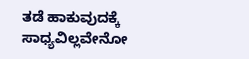ತಡೆ ಹಾಕುವುದಕ್ಕೆ ಸಾಧ್ಯವಿಲ್ಲವೇನೋ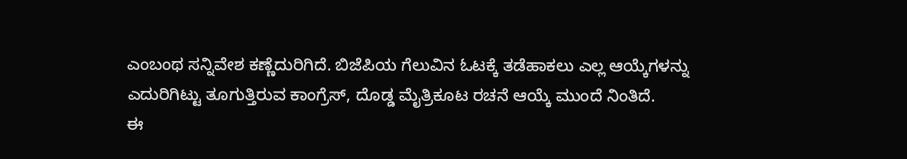ಎಂಬಂಥ ಸನ್ನಿವೇಶ ಕಣ್ಣೆದುರಿಗಿದೆ. ಬಿಜೆಪಿಯ ಗೆಲುವಿನ ಓಟಕ್ಕೆ ತಡೆಹಾಕಲು ಎಲ್ಲ ಆಯ್ಕೆಗಳನ್ನು ಎದುರಿಗಿಟ್ಟು ತೂಗುತ್ತಿರುವ ಕಾಂಗ್ರೆಸ್, ದೊಡ್ಡ ಮೈತ್ರಿಕೂಟ ರಚನೆ ಆಯ್ಕೆ ಮುಂದೆ ನಿಂತಿದೆ.
ಈ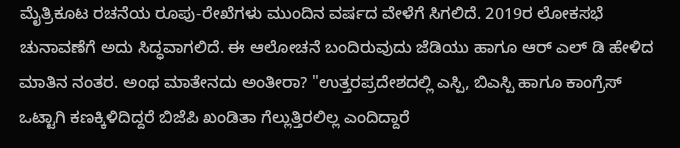ಮೈತ್ರಿಕೂಟ ರಚನೆಯ ರೂಪು-ರೇಖೆಗಳು ಮುಂದಿನ ವರ್ಷದ ವೇಳೆಗೆ ಸಿಗಲಿದೆ. 2019ರ ಲೋಕಸಭೆ ಚುನಾವಣೆಗೆ ಅದು ಸಿದ್ಧವಾಗಲಿದೆ. ಈ ಆಲೋಚನೆ ಬಂದಿರುವುದು ಜೆಡಿಯು ಹಾಗೂ ಆರ್ ಎಲ್ ಡಿ ಹೇಳಿದ ಮಾತಿನ ನಂತರ. ಅಂಥ ಮಾತೇನದು ಅಂತೀರಾ? "ಉತ್ತರಪ್ರದೇಶದಲ್ಲಿ ಎಸ್ಪಿ, ಬಿಎಸ್ಪಿ ಹಾಗೂ ಕಾಂಗ್ರೆಸ್ ಒಟ್ಟಾಗಿ ಕಣಕ್ಕಿಳಿದಿದ್ದರೆ ಬಿಜೆಪಿ ಖಂಡಿತಾ ಗೆಲ್ಲುತ್ತಿರಲಿಲ್ಲ ಎಂದಿದ್ದಾರೆ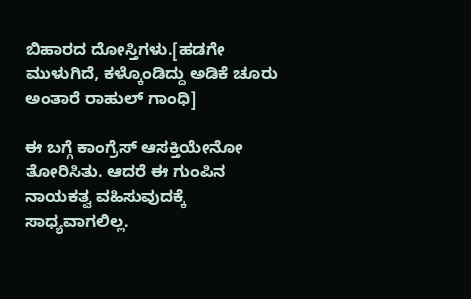ಬಿಹಾರದ ದೋಸ್ತಿಗಳು.[ಹಡಗೇ ಮುಳುಗಿದೆ, ಕಳ್ಕೊಂಡಿದ್ದು ಅಡಿಕೆ ಚೂರು ಅಂತಾರೆ ರಾಹುಲ್ ಗಾಂಧಿ]

ಈ ಬಗ್ಗೆ ಕಾಂಗ್ರೆಸ್ ಆಸಕ್ತಿಯೇನೋ ತೋರಿಸಿತು. ಆದರೆ ಈ ಗುಂಪಿನ ನಾಯಕತ್ವ ವಹಿಸುವುದಕ್ಕೆ ಸಾಧ್ಯವಾಗಲಿಲ್ಲ.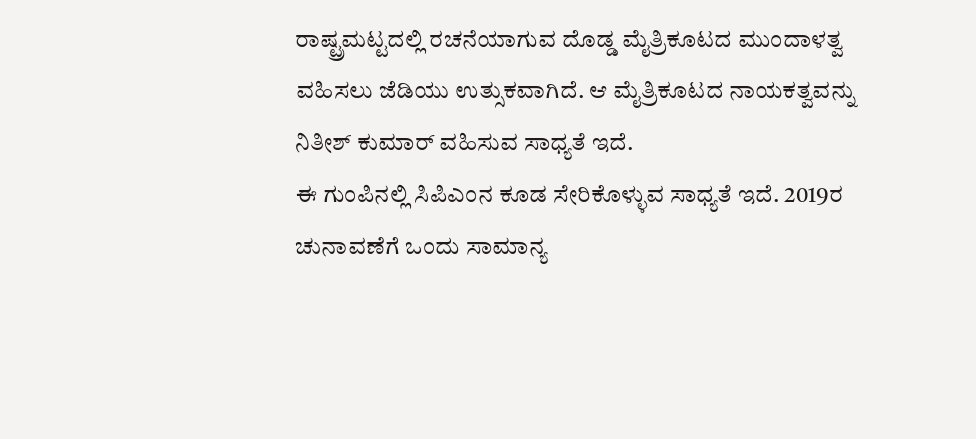ರಾಷ್ಟ್ರಮಟ್ಟದಲ್ಲಿ ರಚನೆಯಾಗುವ ದೊಡ್ಡ ಮೈತ್ರಿಕೂಟದ ಮುಂದಾಳತ್ವ ವಹಿಸಲು ಜೆಡಿಯು ಉತ್ಸುಕವಾಗಿದೆ. ಆ ಮೈತ್ರಿಕೂಟದ ನಾಯಕತ್ವವನ್ನು ನಿತೀಶ್ ಕುಮಾರ್ ವಹಿಸುವ ಸಾಧ್ಯತೆ ಇದೆ.
ಈ ಗುಂಪಿನಲ್ಲಿ ಸಿಪಿಎಂನ ಕೂಡ ಸೇರಿಕೊಳ್ಳುವ ಸಾಧ್ಯತೆ ಇದೆ. 2019ರ ಚುನಾವಣೆಗೆ ಒಂದು ಸಾಮಾನ್ಯ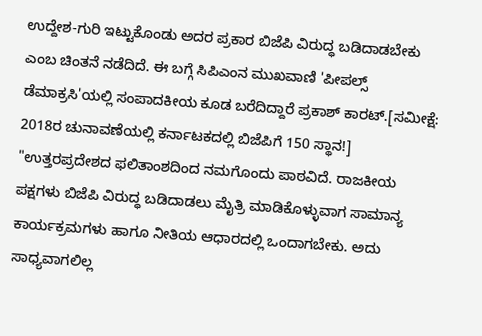ಉದ್ದೇಶ-ಗುರಿ ಇಟ್ಟುಕೊಂಡು ಅದರ ಪ್ರಕಾರ ಬಿಜೆಪಿ ವಿರುದ್ಧ ಬಡಿದಾಡಬೇಕು ಎಂಬ ಚಿಂತನೆ ನಡೆದಿದೆ. ಈ ಬಗ್ಗೆ ಸಿಪಿಎಂನ ಮುಖವಾಣಿ 'ಪೀಪಲ್ಸ್ ಡೆಮಾಕ್ರಸಿ'ಯಲ್ಲಿ ಸಂಪಾದಕೀಯ ಕೂಡ ಬರೆದಿದ್ದಾರೆ ಪ್ರಕಾಶ್ ಕಾರಟ್.[ಸಮೀಕ್ಷೆ: 2018ರ ಚುನಾವಣೆಯಲ್ಲಿ ಕರ್ನಾಟಕದಲ್ಲಿ ಬಿಜೆಪಿಗೆ 150 ಸ್ಥಾನ!]
"ಉತ್ತರಪ್ರದೇಶದ ಫಲಿತಾಂಶದಿಂದ ನಮಗೊಂದು ಪಾಠವಿದೆ. ರಾಜಕೀಯ ಪಕ್ಷಗಳು ಬಿಜೆಪಿ ವಿರುದ್ಧ ಬಡಿದಾಡಲು ಮೈತ್ರಿ ಮಾಡಿಕೊಳ್ಳುವಾಗ ಸಾಮಾನ್ಯ ಕಾರ್ಯಕ್ರಮಗಳು ಹಾಗೂ ನೀತಿಯ ಆಧಾರದಲ್ಲಿ ಒಂದಾಗಬೇಕು. ಅದು ಸಾಧ್ಯವಾಗಲಿಲ್ಲ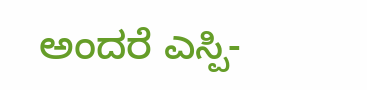ಅಂದರೆ ಎಸ್ಪಿ-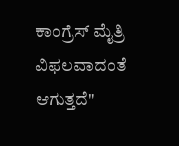ಕಾಂಗ್ರೆಸ್ ಮೈತ್ರಿ ವಿಫಲವಾದಂತೆ ಆಗುತ್ತದೆ"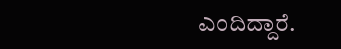ಎಂದಿದ್ದಾರೆ.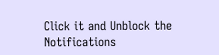Click it and Unblock the Notifications